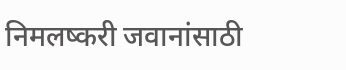निमलष्करी जवानांसाठी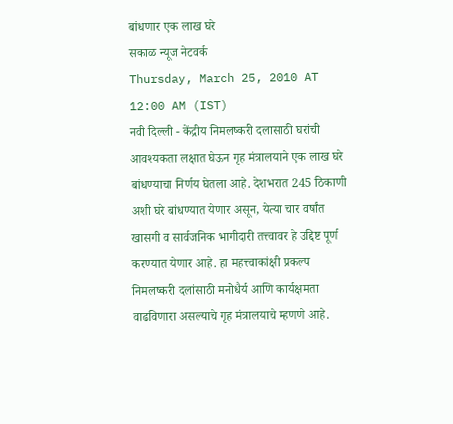बांधणार एक लाख घरे
सकाळ न्यूज नेटवर्क
Thursday, March 25, 2010 AT 12:00 AM (IST)
नवी दिल्ली - केंद्रीय निमलष्करी दलासाठी घरांची आवश्यकता लक्षात घेऊन गृह मंत्रालयाने एक लाख घरे बांधण्याचा निर्णय घेतला आहे. देशभरात 245 ठिकाणी अशी घरे बांधण्यात येणार असून, येत्या चार वर्षांत खासगी व सार्वजनिक भागीदारी तत्त्वावर हे उद्दिष्ट पूर्ण करण्यात येणार आहे. हा महत्त्वाकांक्षी प्रकल्प निमलष्करी दलांसाठी मनोधैर्य आणि कार्यक्षमता वाढविणारा असल्याचे गृह मंत्रालयाचे म्हणणे आहे.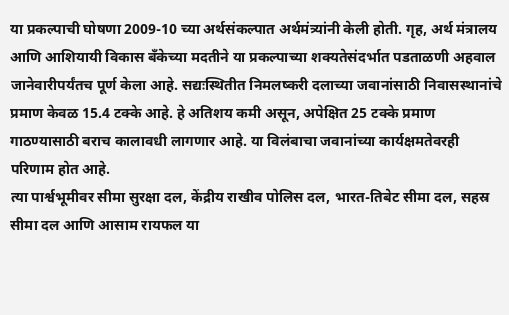या प्रकल्पाची घोषणा 2009-10 च्या अर्थसंकल्पात अर्थमंत्र्यांनी केली होती. गृह, अर्थ मंत्रालय आणि आशियायी विकास बॅंकेच्या मदतीने या प्रकल्पाच्या शक्यतेसंदर्भात पडताळणी अहवाल जानेवारीपर्यंतच पूर्ण केला आहे. सद्यःस्थितीत निमलष्करी दलाच्या जवानांसाठी निवासस्थानांचे प्रमाण केवळ 15.4 टक्के आहे. हे अतिशय कमी असून, अपेक्षित 25 टक्के प्रमाण गाठण्यासाठी बराच कालावधी लागणार आहे. या विलंबाचा जवानांच्या कार्यक्षमतेवरही परिणाम होत आहे.
त्या पार्श्वभूमीवर सीमा सुरक्षा दल, केंद्रीय राखीव पोलिस दल, भारत-तिबेट सीमा दल, सहस्र सीमा दल आणि आसाम रायफल या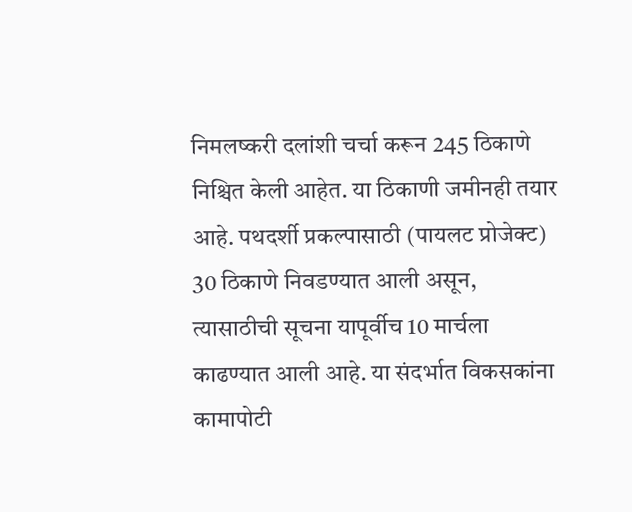निमलष्करी दलांशी चर्चा करून 245 ठिकाणे निश्चित केली आहेत. या ठिकाणी जमीनही तयार आहे. पथदर्शी प्रकल्पासाठी (पायलट प्रोजेक्ट) 30 ठिकाणे निवडण्यात आली असून, त्यासाठीची सूचना यापूर्वीच 10 मार्चला काढण्यात आली आहे. या संदर्भात विकसकांना कामापोटी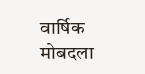वार्षिक मोबदला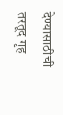देण्यासाठीची तरतूद गृह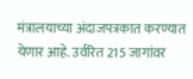मंत्रालयाच्या अंदाजपत्रकात करण्यात येणार आहे. उर्वरित 215 जागांवर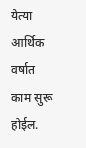येत्या आर्थिक वर्षात काम सुरू होईल.